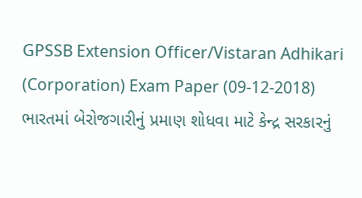GPSSB Extension Officer/Vistaran Adhikari (Corporation) Exam Paper (09-12-2018)
ભારતમાં બેરોજગારીનું પ્રમાણ શોધવા માટે કેન્દ્ર સરકારનું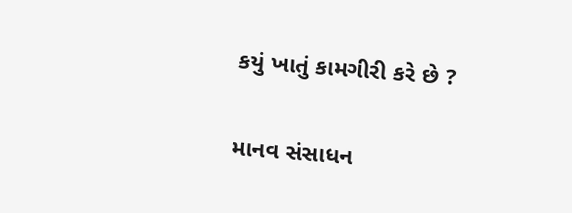કયું ખાતું કામગીરી કરે છે ?

માનવ સંસાધન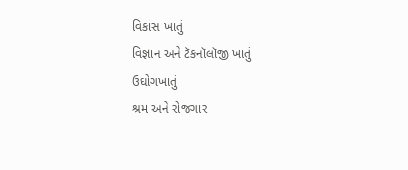વિકાસ ખાતું
વિજ્ઞાન અને ટૅકનૉલૉજી ખાતું
ઉઘોગખાતું
શ્રમ અને રોજગાર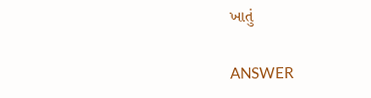ખાતું

ANSWER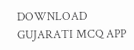DOWNLOAD GUJARATI MCQ APP